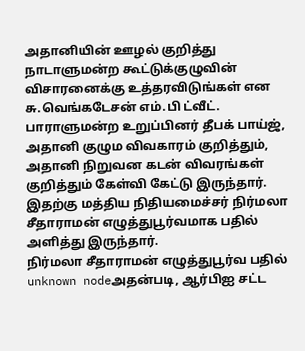அதானியின் ஊழல் குறித்து நாடாளுமன்ற கூட்டுக்குழுவின் விசாரனைக்கு உத்தரவிடுங்கள் என சு.வெங்கடேசன் எம்.பி ட்வீட்.
பாராளுமன்ற உறுப்பினர் தீபக் பாய்ஜ், அதானி குழும விவகாரம் குறித்தும், அதானி நிறுவன கடன் விவரங்கள் குறித்தும் கேள்வி கேட்டு இருந்தார். இதற்கு மத்திய நிதியமைச்சர் நிர்மலா சீதாராமன் எழுத்துபூர்வமாக பதில் அளித்து இருந்தார்.
நிர்மலா சீதாராமன் எழுத்துபூர்வ பதில்
unknown nodeஅதன்படி, ஆர்பிஐ சட்ட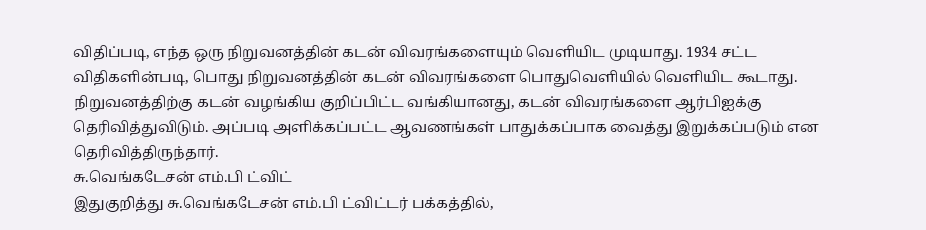விதிப்படி, எந்த ஒரு நிறுவனத்தின் கடன் விவரங்களையும் வெளியிட முடியாது. 1934 சட்ட விதிகளின்படி, பொது நிறுவனத்தின் கடன் விவரங்களை பொதுவெளியில் வெளியிட கூடாது. நிறுவனத்திற்கு கடன் வழங்கிய குறிப்பிட்ட வங்கியானது, கடன் விவரங்களை ஆர்பிஐக்கு தெரிவித்துவிடும். அப்படி அளிக்கப்பட்ட ஆவணங்கள் பாதுக்கப்பாக வைத்து இறுக்கப்படும் என தெரிவித்திருந்தார்.
சு.வெங்கடேசன் எம்.பி ட்விட்
இதுகுறித்து சு.வெங்கடேசன் எம்.பி ட்விட்டர் பக்கத்தில்,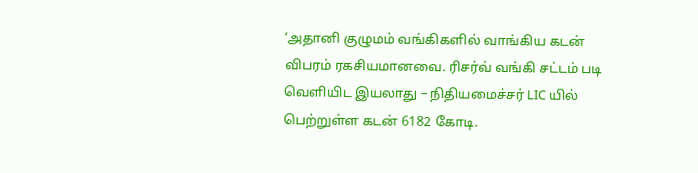‘அதானி குழுமம் வங்கிகளில் வாங்கிய கடன் விபரம் ரகசியமானவை. ரிசர்வ் வங்கி சட்டம் படி வெளியிட இயலாது – நிதியமைச்சர் LIC யில் பெற்றுள்ள கடன் 6182 கோடி.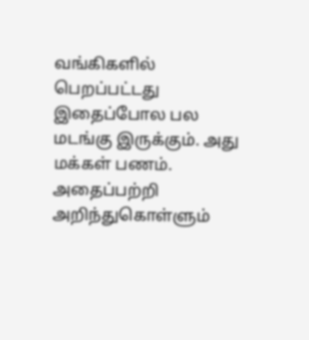வங்கிகளில் பெறப்பட்டது இதைப்போல பல மடங்கு இருக்கும். அது மக்கள் பணம். அதைப்பற்றி அறிந்துகொள்ளும்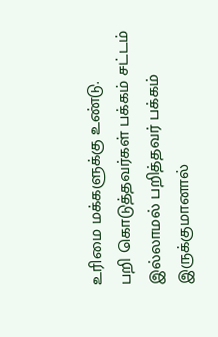உரிமை மக்களுக்கு உண்டு.
பறி கொடுத்தவர்கள் பக்கம் சட்டம் இல்லாமல் பறித்தவர் பக்கம் இருக்குமானால்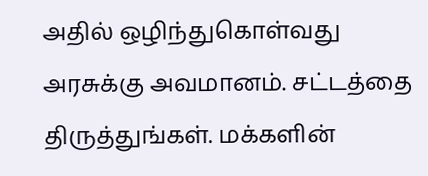அதில் ஒழிந்துகொள்வது அரசுக்கு அவமானம். சட்டத்தை திருத்துங்கள். மக்களின்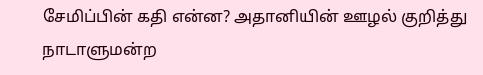சேமிப்பின் கதி என்ன? அதானியின் ஊழல் குறித்து நாடாளுமன்ற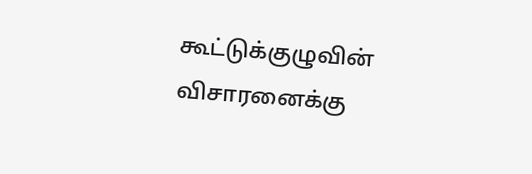கூட்டுக்குழுவின் விசாரனைக்கு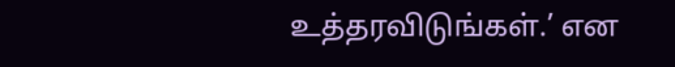உத்தரவிடுங்கள்.’ என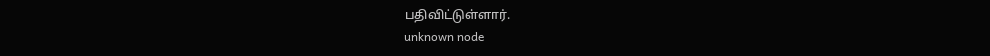பதிவிட்டுள்ளார்.
unknown node